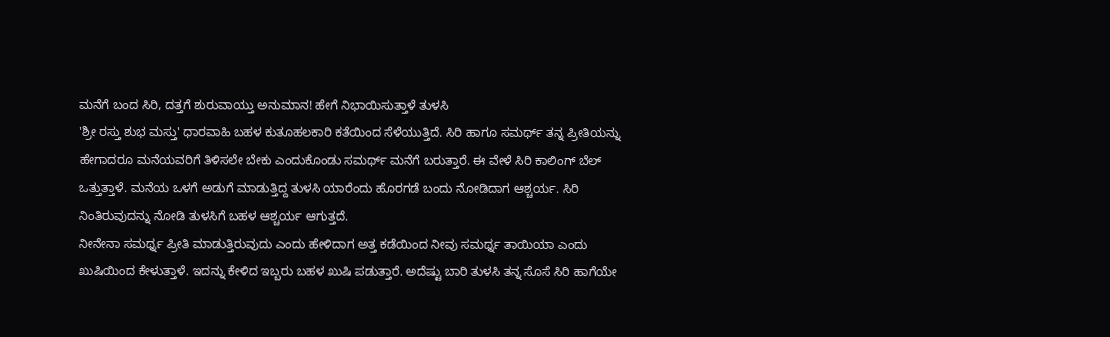ಮನೆಗೆ ಬಂದ ಸಿರಿ, ದತ್ತಗೆ ಶುರುವಾಯ್ತು ಅನುಮಾನ! ಹೇಗೆ ನಿಭಾಯಿಸುತ್ತಾಳೆ ತುಳಸಿ
'ಶ್ರೀ ರಸ್ತು ಶುಭ ಮಸ್ತು' ಧಾರವಾಹಿ ಬಹಳ ಕುತೂಹಲಕಾರಿ ಕತೆಯಿಂದ ಸೆಳೆಯುತ್ತಿದೆ. ಸಿರಿ ಹಾಗೂ ಸಮರ್ಥ್ ತನ್ನ ಪ್ರೀತಿಯನ್ನು ಹೇಗಾದರೂ ಮನೆಯವರಿಗೆ ತಿಳಿಸಲೇ ಬೇಕು ಎಂದುಕೊಂಡು ಸಮರ್ಥ್ ಮನೆಗೆ ಬರುತ್ತಾರೆ. ಈ ವೇಳೆ ಸಿರಿ ಕಾಲಿಂಗ್ ಬೆಲ್ ಒತ್ತುತ್ತಾಳೆ. ಮನೆಯ ಒಳಗೆ ಅಡುಗೆ ಮಾಡುತ್ತಿದ್ದ ತುಳಸಿ ಯಾರೆಂದು ಹೊರಗಡೆ ಬಂದು ನೋಡಿದಾಗ ಆಶ್ಚರ್ಯ. ಸಿರಿ ನಿಂತಿರುವುದನ್ನು ನೋಡಿ ತುಳಸಿಗೆ ಬಹಳ ಆಶ್ಚರ್ಯ ಆಗುತ್ತದೆ.
ನೀನೇನಾ ಸಮರ್ಥ್ನ ಪ್ರೀತಿ ಮಾಡುತ್ತಿರುವುದು ಎಂದು ಹೇಳಿದಾಗ ಅತ್ತ ಕಡೆಯಿಂದ ನೀವು ಸಮರ್ಥ್ನ ತಾಯಿಯಾ ಎಂದು ಖುಷಿಯಿಂದ ಕೇಳುತ್ತಾಳೆ. ಇದನ್ನು ಕೇಳಿದ ಇಬ್ಬರು ಬಹಳ ಖುಷಿ ಪಡುತ್ತಾರೆ. ಅದೆಷ್ಟು ಬಾರಿ ತುಳಸಿ ತನ್ನ ಸೊಸೆ ಸಿರಿ ಹಾಗೆಯೇ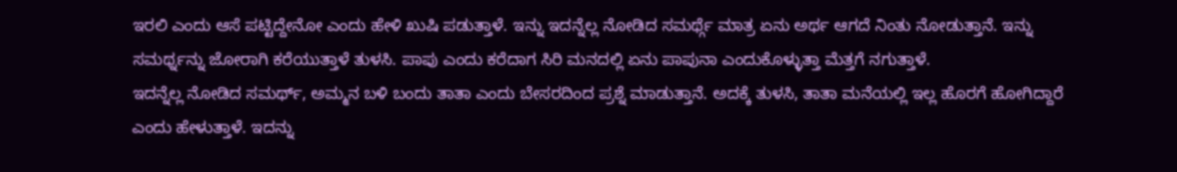ಇರಲಿ ಎಂದು ಆಸೆ ಪಟ್ಟಿದ್ದೇನೋ ಎಂದು ಹೇಳಿ ಖುಷಿ ಪಡುತ್ತಾಳೆ. ಇನ್ನು ಇದನ್ನೆಲ್ಲ ನೋಡಿದ ಸಮರ್ಥ್ಗೆ ಮಾತ್ರ ಏನು ಅರ್ಥ ಆಗದೆ ನಿಂತು ನೋಡುತ್ತಾನೆ. ಇನ್ನು ಸಮರ್ಥ್ನನ್ನು ಜೋರಾಗಿ ಕರೆಯುತ್ತಾಳೆ ತುಳಸಿ. ಪಾಪು ಎಂದು ಕರೆದಾಗ ಸಿರಿ ಮನದಲ್ಲಿ ಏನು ಪಾಪುನಾ ಎಂದುಕೊಳ್ಳುತ್ತಾ ಮೆತ್ತಗೆ ನಗುತ್ತಾಳೆ.
ಇದನ್ನೆಲ್ಲ ನೋಡಿದ ಸಮರ್ಥ್, ಅಮ್ಮನ ಬಳಿ ಬಂದು ತಾತಾ ಎಂದು ಬೇಸರದಿಂದ ಪ್ರಶ್ನೆ ಮಾಡುತ್ತಾನೆ. ಅದಕ್ಕೆ ತುಳಸಿ, ತಾತಾ ಮನೆಯಲ್ಲಿ ಇಲ್ಲ ಹೊರಗೆ ಹೋಗಿದ್ದಾರೆ ಎಂದು ಹೇಳುತ್ತಾಳೆ. ಇದನ್ನು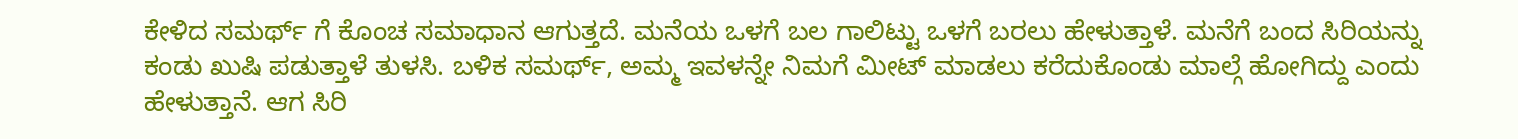ಕೇಳಿದ ಸಮರ್ಥ್ ಗೆ ಕೊಂಚ ಸಮಾಧಾನ ಆಗುತ್ತದೆ. ಮನೆಯ ಒಳಗೆ ಬಲ ಗಾಲಿಟ್ಟು ಒಳಗೆ ಬರಲು ಹೇಳುತ್ತಾಳೆ. ಮನೆಗೆ ಬಂದ ಸಿರಿಯನ್ನು ಕಂಡು ಖುಷಿ ಪಡುತ್ತಾಳೆ ತುಳಸಿ. ಬಳಿಕ ಸಮರ್ಥ್, ಅಮ್ಮ ಇವಳನ್ನೇ ನಿಮಗೆ ಮೀಟ್ ಮಾಡಲು ಕರೆದುಕೊಂಡು ಮಾಲ್ಗೆ ಹೋಗಿದ್ದು ಎಂದು ಹೇಳುತ್ತಾನೆ. ಆಗ ಸಿರಿ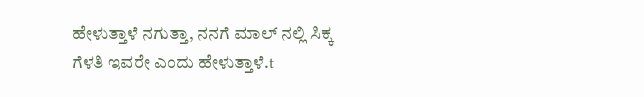ಹೇಳುತ್ತಾಳೆ ನಗುತ್ತಾ, ನನಗೆ ಮಾಲ್ ನಲ್ಲಿ ಸಿಕ್ಕ ಗೆಳತಿ ಇವರೇ ಎಂದು ಹೇಳುತ್ತಾಳೆ.t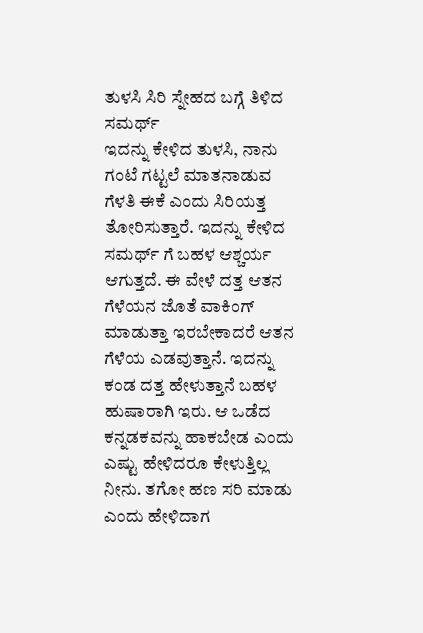ತುಳಸಿ ಸಿರಿ ಸ್ನೇಹದ ಬಗ್ಗೆ ತಿಳಿದ ಸಮರ್ಥ್
ಇದನ್ನು ಕೇಳಿದ ತುಳಸಿ, ನಾನು ಗಂಟೆ ಗಟ್ಟಲೆ ಮಾತನಾಡುವ ಗೆಳತಿ ಈಕೆ ಎಂದು ಸಿರಿಯತ್ತ ತೋರಿಸುತ್ತಾರೆ. ಇದನ್ನು ಕೇಳಿದ ಸಮರ್ಥ್ ಗೆ ಬಹಳ ಆಶ್ಚರ್ಯ ಆಗುತ್ತದೆ. ಈ ವೇಳೆ ದತ್ತ ಆತನ ಗೆಳೆಯನ ಜೊತೆ ವಾಕಿಂಗ್ ಮಾಡುತ್ತಾ ಇರಬೇಕಾದರೆ ಆತನ ಗೆಳೆಯ ಎಡವುತ್ತಾನೆ. ಇದನ್ನು ಕಂಡ ದತ್ತ ಹೇಳುತ್ತಾನೆ ಬಹಳ ಹುಷಾರಾಗಿ ಇರು. ಆ ಒಡೆದ ಕನ್ನಡಕವನ್ನು ಹಾಕಬೇಡ ಎಂದು ಎಷ್ಟು ಹೇಳಿದರೂ ಕೇಳುತ್ತಿಲ್ಲ ನೀನು. ತಗೋ ಹಣ ಸರಿ ಮಾಡು ಎಂದು ಹೇಳಿದಾಗ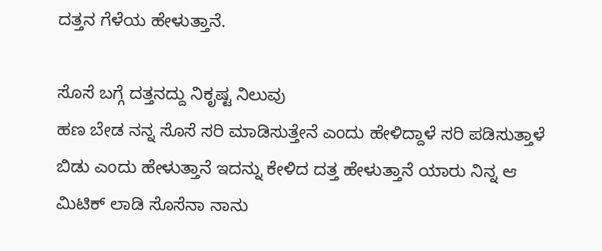ದತ್ತನ ಗೆಳೆಯ ಹೇಳುತ್ತಾನೆ.

ಸೊಸೆ ಬಗ್ಗೆ ದತ್ತನದ್ದು ನಿಕೃಷ್ಟ ನಿಲುವು
ಹಣ ಬೇಡ ನನ್ನ ಸೊಸೆ ಸರಿ ಮಾಡಿಸುತ್ತೇನೆ ಎಂದು ಹೇಳಿದ್ದಾಳೆ ಸರಿ ಪಡಿಸುತ್ತಾಳೆ ಬಿಡು ಎಂದು ಹೇಳುತ್ತಾನೆ ಇದನ್ನು ಕೇಳಿದ ದತ್ತ ಹೇಳುತ್ತಾನೆ ಯಾರು ನಿನ್ನ ಆ ಮಿಟಿಕ್ ಲಾಡಿ ಸೊಸೆನಾ ನಾನು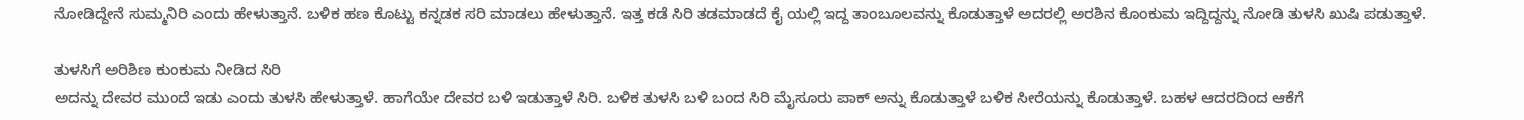ನೋಡಿದ್ದೇನೆ ಸುಮ್ಮನಿರಿ ಎಂದು ಹೇಳುತ್ತಾನೆ. ಬಳಿಕ ಹಣ ಕೊಟ್ಟು ಕನ್ನಡಕ ಸರಿ ಮಾಡಲು ಹೇಳುತ್ತಾನೆ. ಇತ್ತ ಕಡೆ ಸಿರಿ ತಡಮಾಡದೆ ಕೈ ಯಲ್ಲಿ ಇದ್ದ ತಾಂಬೂಲವನ್ನು ಕೊಡುತ್ತಾಳೆ ಅದರಲ್ಲಿ ಅರಶಿನ ಕೊಂಕುಮ ಇದ್ದಿದ್ದನ್ನು ನೋಡಿ ತುಳಸಿ ಖುಷಿ ಪಡುತ್ತಾಳೆ.

ತುಳಸಿಗೆ ಅರಿಶಿಣ ಕುಂಕುಮ ನೀಡಿದ ಸಿರಿ
ಅದನ್ನು ದೇವರ ಮುಂದೆ ಇಡು ಎಂದು ತುಳಸಿ ಹೇಳುತ್ತಾಳೆ. ಹಾಗೆಯೇ ದೇವರ ಬಳಿ ಇಡುತ್ತಾಳೆ ಸಿರಿ. ಬಳಿಕ ತುಳಸಿ ಬಳಿ ಬಂದ ಸಿರಿ ಮೈಸೂರು ಪಾಕ್ ಅನ್ನು ಕೊಡುತ್ತಾಳೆ ಬಳಿಕ ಸೀರೆಯನ್ನು ಕೊಡುತ್ತಾಳೆ. ಬಹಳ ಆದರದಿಂದ ಆಕೆಗೆ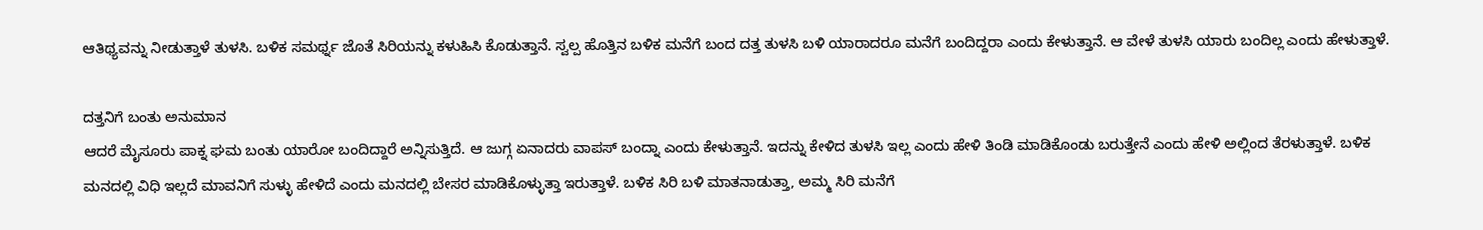ಆತಿಥ್ಯವನ್ನು ನೀಡುತ್ತಾಳೆ ತುಳಸಿ. ಬಳಿಕ ಸಮರ್ಥ್ನ ಜೊತೆ ಸಿರಿಯನ್ನು ಕಳುಹಿಸಿ ಕೊಡುತ್ತಾನೆ. ಸ್ವಲ್ಪ ಹೊತ್ತಿನ ಬಳಿಕ ಮನೆಗೆ ಬಂದ ದತ್ತ ತುಳಸಿ ಬಳಿ ಯಾರಾದರೂ ಮನೆಗೆ ಬಂದಿದ್ದರಾ ಎಂದು ಕೇಳುತ್ತಾನೆ. ಆ ವೇಳೆ ತುಳಸಿ ಯಾರು ಬಂದಿಲ್ಲ ಎಂದು ಹೇಳುತ್ತಾಳೆ.

ದತ್ತನಿಗೆ ಬಂತು ಅನುಮಾನ
ಆದರೆ ಮೈಸೂರು ಪಾಕ್ನ ಘಮ ಬಂತು ಯಾರೋ ಬಂದಿದ್ದಾರೆ ಅನ್ನಿಸುತ್ತಿದೆ. ಆ ಜುಗ್ಗ ಏನಾದರು ವಾಪಸ್ ಬಂದ್ನಾ ಎಂದು ಕೇಳುತ್ತಾನೆ. ಇದನ್ನು ಕೇಳಿದ ತುಳಸಿ ಇಲ್ಲ ಎಂದು ಹೇಳಿ ತಿಂಡಿ ಮಾಡಿಕೊಂಡು ಬರುತ್ತೇನೆ ಎಂದು ಹೇಳಿ ಅಲ್ಲಿಂದ ತೆರಳುತ್ತಾಳೆ. ಬಳಿಕ ಮನದಲ್ಲಿ ವಿಧಿ ಇಲ್ಲದೆ ಮಾವನಿಗೆ ಸುಳ್ಳು ಹೇಳಿದೆ ಎಂದು ಮನದಲ್ಲಿ ಬೇಸರ ಮಾಡಿಕೊಳ್ಳುತ್ತಾ ಇರುತ್ತಾಳೆ. ಬಳಿಕ ಸಿರಿ ಬಳಿ ಮಾತನಾಡುತ್ತಾ, ಅಮ್ಮ ಸಿರಿ ಮನೆಗೆ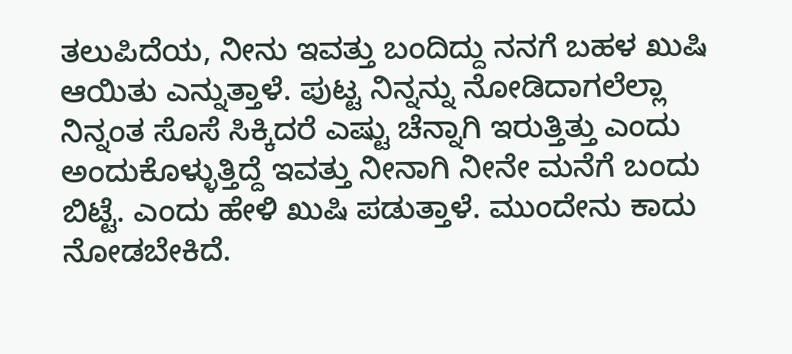ತಲುಪಿದೆಯ, ನೀನು ಇವತ್ತು ಬಂದಿದ್ದು ನನಗೆ ಬಹಳ ಖುಷಿ ಆಯಿತು ಎನ್ನುತ್ತಾಳೆ. ಪುಟ್ಟ ನಿನ್ನನ್ನು ನೋಡಿದಾಗಲೆಲ್ಲಾ ನಿನ್ನಂತ ಸೊಸೆ ಸಿಕ್ಕಿದರೆ ಎಷ್ಟು ಚೆನ್ನಾಗಿ ಇರುತ್ತಿತ್ತು ಎಂದು ಅಂದುಕೊಳ್ಳುತ್ತಿದ್ದೆ ಇವತ್ತು ನೀನಾಗಿ ನೀನೇ ಮನೆಗೆ ಬಂದು ಬಿಟ್ಟೆ. ಎಂದು ಹೇಳಿ ಖುಷಿ ಪಡುತ್ತಾಳೆ. ಮುಂದೇನು ಕಾದು ನೋಡಬೇಕಿದೆ.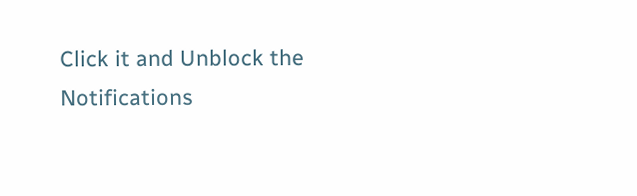Click it and Unblock the Notifications